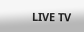LIVE TV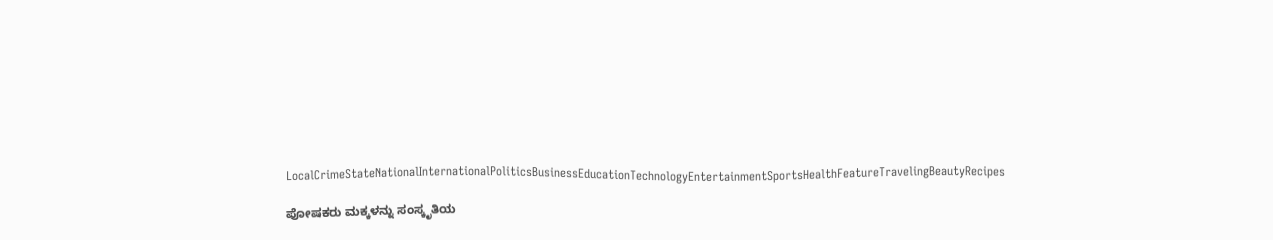LocalCrimeStateNationalInternationalPoliticsBusinessEducationTechnologyEntertainmentSportsHealthFeatureTravelingBeautyRecipes

ಪೋಷಕರು ಮಕ್ಕಳನ್ನು ಸಂಸ್ಕೃತಿಯ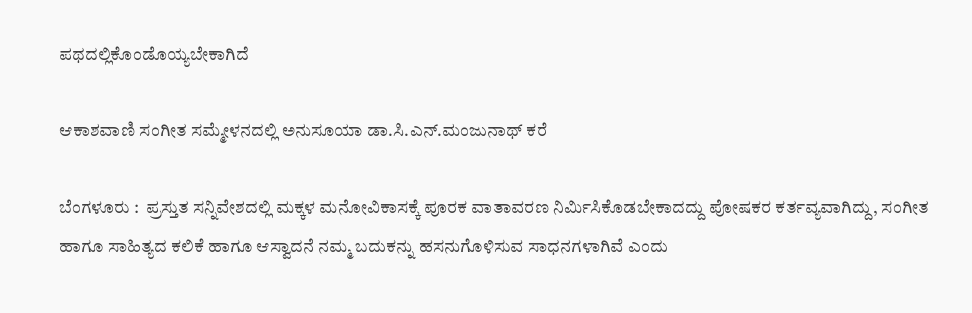ಪಥದಲ್ಲಿಕೊಂಡೊಯ್ಯಬೇಕಾಗಿದೆ

ಆಕಾಶವಾಣಿ ಸಂಗೀತ ಸಮ್ಮೇಳನದಲ್ಲಿ ಅನುಸೂಯಾ ಡಾ.ಸಿ.ಎನ್.ಮಂಜುನಾಥ್ ಕರೆ

ಬೆಂಗಳೂರು :  ಪ್ರಸ್ತುತ ಸನ್ನಿವೇಶದಲ್ಲಿ ಮಕ್ಕಳ ಮನೋವಿಕಾಸಕ್ಕೆ ಪೂರಕ ವಾತಾವರಣ ನಿರ್ಮಿಸಿಕೊಡಬೇಕಾದದ್ದು ಪೋಷಕರ ಕರ್ತವ್ಯವಾಗಿದ್ದು, ಸಂಗೀತ ಹಾಗೂ ಸಾಹಿತ್ಯದ ಕಲಿಕೆ ಹಾಗೂ ಆಸ್ವಾದನೆ ನಮ್ಮ ಬದುಕನ್ನು ಹಸನುಗೊಳಿಸುವ ಸಾಧನಗಳಾಗಿವೆ ಎಂದು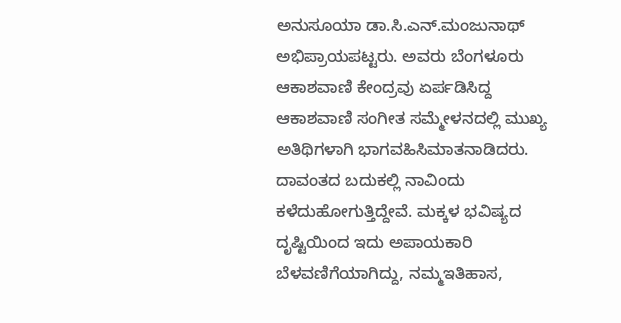ಅನುಸೂಯಾ ಡಾ.ಸಿ.ಎನ್.ಮಂಜುನಾಥ್ ಅಭಿಪ್ರಾಯಪಟ್ಟರು. ಅವರು ಬೆಂಗಳೂರು ಆಕಾಶವಾಣಿ ಕೇಂದ್ರವು ಏರ್ಪಡಿಸಿದ್ದ ಆಕಾಶವಾಣಿ ಸಂಗೀತ ಸಮ್ಮೇಳನದಲ್ಲಿ ಮುಖ್ಯ ಅತಿಥಿಗಳಾಗಿ ಭಾಗವಹಿಸಿಮಾತನಾಡಿದರು. ದಾವಂತದ ಬದುಕಲ್ಲಿ ನಾವಿಂದು ಕಳೆದುಹೋಗುತ್ತಿದ್ದೇವೆ. ಮಕ್ಕಳ ಭವಿಷ್ಯದ ದೃಷ್ಟಿಯಿಂದ ಇದು ಅಪಾಯಕಾರಿ ಬೆಳವಣಿಗೆಯಾಗಿದ್ದು, ನಮ್ಮಇತಿಹಾಸ,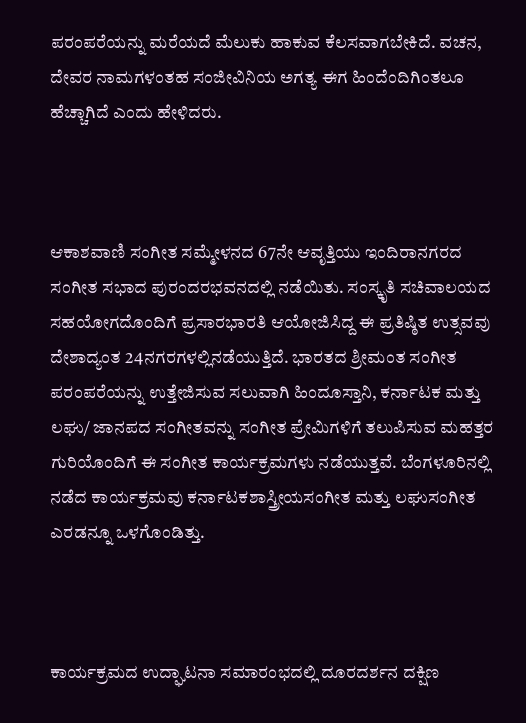ಪರಂಪರೆಯನ್ನು ಮರೆಯದೆ ಮೆಲುಕು ಹಾಕುವ ಕೆಲಸವಾಗಬೇಕಿದೆ. ವಚನ, ದೇವರ ನಾಮಗಳಂತಹ ಸಂಜೀವಿನಿಯ ಅಗತ್ಯ ಈಗ ಹಿಂದೆಂದಿಗಿಂತಲೂ ಹೆಚ್ಚಾಗಿದೆ ಎಂದು ಹೇಳಿದರು.



ಆಕಾಶವಾಣಿ ಸಂಗೀತ ಸಮ್ಮೇಳನದ 67ನೇ ಆವೃತ್ತಿಯು ಇಂದಿರಾನಗರದ ಸಂಗೀತ ಸಭಾದ ಪುರಂದರಭವನದಲ್ಲಿ ನಡೆಯಿತು. ಸಂಸ್ಕೃತಿ ಸಚಿವಾಲಯದ ಸಹಯೋಗದೊಂದಿಗೆ ಪ್ರಸಾರಭಾರತಿ ಆಯೋಜಿಸಿದ್ದ ಈ ಪ್ರತಿಷ್ಠಿತ ಉತ್ಸವವು ದೇಶಾದ್ಯಂತ 24ನಗರಗಳಲ್ಲಿನಡೆಯುತ್ತಿದೆ. ಭಾರತದ ಶ್ರೀಮಂತ ಸಂಗೀತ ಪರಂಪರೆಯನ್ನು ಉತ್ತೇಜಿಸುವ ಸಲುವಾಗಿ ಹಿಂದೂಸ್ತಾನಿ, ಕರ್ನಾಟಕ ಮತ್ತು ಲಘು/ ಜಾನಪದ ಸಂಗೀತವನ್ನು ಸಂಗೀತ ಪ್ರೇಮಿಗಳಿಗೆ ತಲುಪಿಸುವ ಮಹತ್ತರ ಗುರಿಯೊಂದಿಗೆ ಈ ಸಂಗೀತ ಕಾರ್ಯಕ್ರಮಗಳು ನಡೆಯುತ್ತವೆ. ಬೆಂಗಳೂರಿನಲ್ಲಿ ನಡೆದ ಕಾರ್ಯಕ್ರಮವು ಕರ್ನಾಟಕಶಾಸ್ತ್ರೀಯಸಂಗೀತ ಮತ್ತು ಲಘುಸಂಗೀತ ಎರಡನ್ನೂ ಒಳಗೊಂಡಿತ್ತು.



ಕಾರ್ಯಕ್ರಮದ ಉದ್ಘಾಟನಾ ಸಮಾರಂಭದಲ್ಲಿ ದೂರದರ್ಶನ ದಕ್ಷಿಣ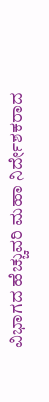ವಿಭಾಗದ ಹೆಚ್ಚುವರಿ ಮಹಾ ನಿರ್ದೇಶಕರಾದ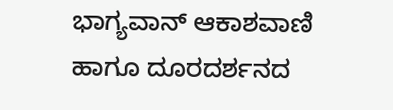ಭಾಗ್ಯವಾನ್ ಆಕಾಶವಾಣಿ ಹಾಗೂ ದೂರದರ್ಶನದ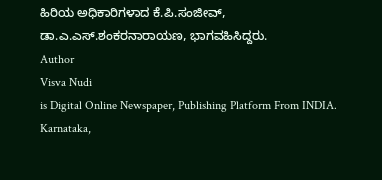ಹಿರಿಯ ಅಧಿಕಾರಿಗಳಾದ ಕೆ.ಪಿ.ಸಂಜೀವ್, ಡಾ.ಎ.ಎಸ್.ಶಂಕರನಾರಾಯಣ, ಭಾಗವಹಿಸಿದ್ದರು.
Author
Visva Nudi
is Digital Online Newspaper, Publishing Platform From INDIA. Karnataka,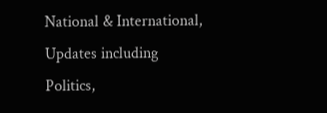National & International, Updates including Politics,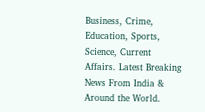Business, Crime, Education, Sports, Science, Current Affairs. Latest Breaking News From India & Around the World.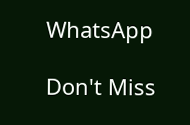WhatsApp

Don't Miss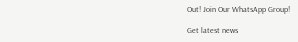Out! Join Our WhatsApp Group!

Get latest news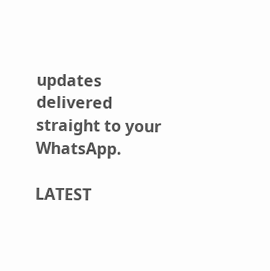updates delivered straight to your WhatsApp.

LATEST